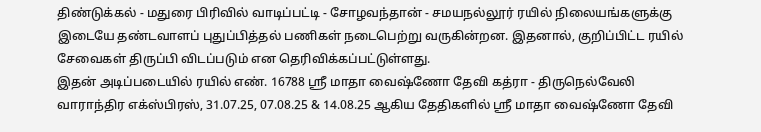திண்டுக்கல் - மதுரை பிரிவில் வாடிப்பட்டி - சோழவந்தான் - சமயநல்லூர் ரயில் நிலையங்களுக்கு இடையே தண்டவாளப் புதுப்பித்தல் பணிகள் நடைபெற்று வருகின்றன. இதனால், குறிப்பிட்ட ரயில் சேவைகள் திருப்பி விடப்படும் என தெரிவிக்கப்பட்டுள்ளது.
இதன் அடிப்படையில் ரயில் எண். 16788 ஸ்ரீ மாதா வைஷ்ணோ தேவி கத்ரா - திருநெல்வேலி வாராந்திர எக்ஸ்பிரஸ், 31.07.25, 07.08.25 & 14.08.25 ஆகிய தேதிகளில் ஸ்ரீ மாதா வைஷ்ணோ தேவி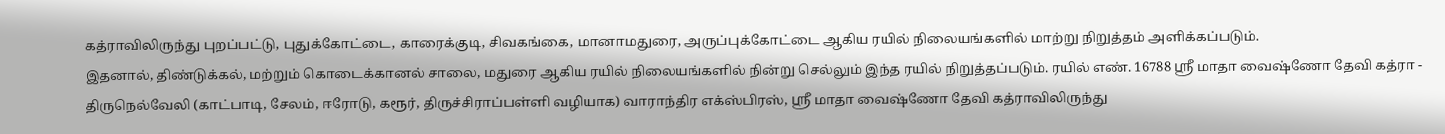கத்ராவிலிருந்து புறப்பட்டு, புதுக்கோட்டை, காரைக்குடி, சிவகங்கை, மானாமதுரை, அருப்புக்கோட்டை ஆகிய ரயில் நிலையங்களில் மாற்று நிறுத்தம் அளிக்கப்படும்.
இதனால், திண்டுக்கல், மற்றும் கொடைக்கானல் சாலை, மதுரை ஆகிய ரயில் நிலையங்களில் நின்று செல்லும் இந்த ரயில் நிறுத்தப்படும். ரயில் எண். 16788 ஸ்ரீ மாதா வைஷ்ணோ தேவி கத்ரா - திருநெல்வேலி (காட்பாடி, சேலம், ஈரோடு, கரூர், திருச்சிராப்பள்ளி வழியாக) வாராந்திர எக்ஸ்பிரஸ், ஸ்ரீ மாதா வைஷ்ணோ தேவி கத்ராவிலிருந்து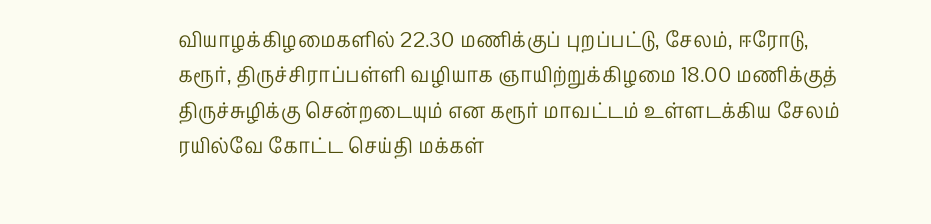வியாழக்கிழமைகளில் 22.30 மணிக்குப் புறப்பட்டு, சேலம், ஈரோடு, கரூர், திருச்சிராப்பள்ளி வழியாக ஞாயிற்றுக்கிழமை 18.00 மணிக்குத் திருச்சுழிக்கு சென்றடையும் என கரூர் மாவட்டம் உள்ளடக்கிய சேலம் ரயில்வே கோட்ட செய்தி மக்கள்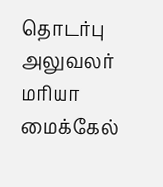தொடர்பு அலுவலர் மரியா மைக்கேல்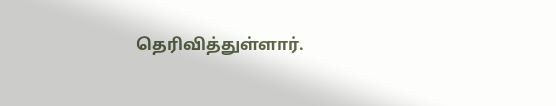தெரிவித்துள்ளார்.